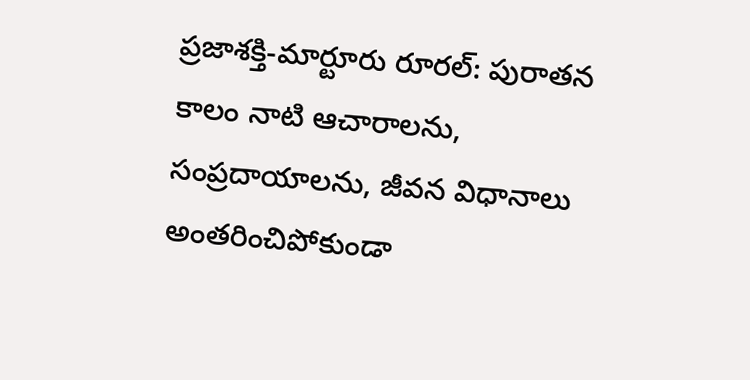ప్రజాశక్తి-మార్టూరు రూరల్: పురాతన కాలం నాటి ఆచారాలను, సంప్రదాయాలను, జీవన విధానాలు అంతరించిపోకుండా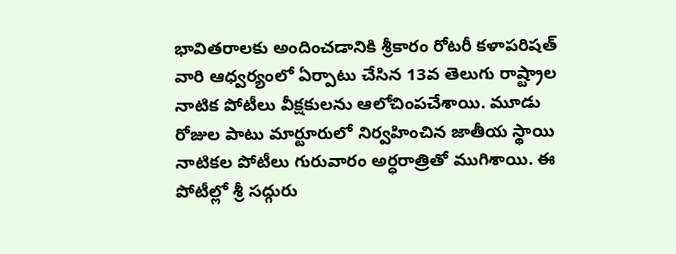భావితరాలకు అందించడానికి శ్రీకారం రోటరీ కళాపరిషత్ వారి ఆధ్వర్యంలో ఏర్పాటు చేసిన 13వ తెలుగు రాష్ట్రాల నాటిక పోటీలు వీక్షకులను ఆలోచింపచేశాయి. మూడు రోజుల పాటు మార్టూరులో నిర్వహించిన జాతీయ స్థాయి నాటికల పోటీలు గురువారం అర్ధరాత్రితో ముగిశాయి. ఈ పోటీల్లో శ్రీ సద్గురు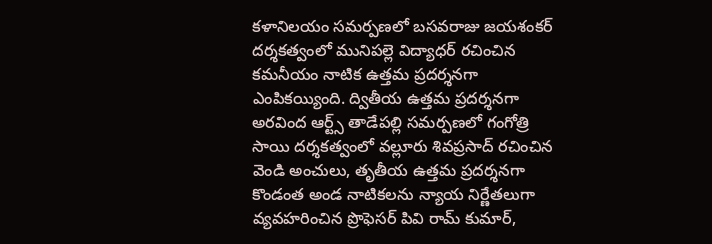కళానిలయం సమర్పణలో బసవరాజు జయశంకర్ దర్శకత్వంలో మునిపల్లె విద్యాధర్ రచించిన కమనీయం నాటిక ఉత్తమ ప్రదర్శనగా ఎంపికయ్యింది. ద్వితీయ ఉత్తమ ప్రదర్శనగా అరవింద ఆర్ట్స్ తాడేపల్లి సమర్పణలో గంగోత్రి సాయి దర్శకత్వంలో వల్లూరు శివప్రసాద్ రచించిన వెండి అంచులు, తృతీయ ఉత్తమ ప్రదర్శనగా కొండంత అండ నాటికలను న్యాయ నిర్ణేతలుగా వ్యవహరించిన ప్రొఫెసర్ పివి రామ్ కుమార్,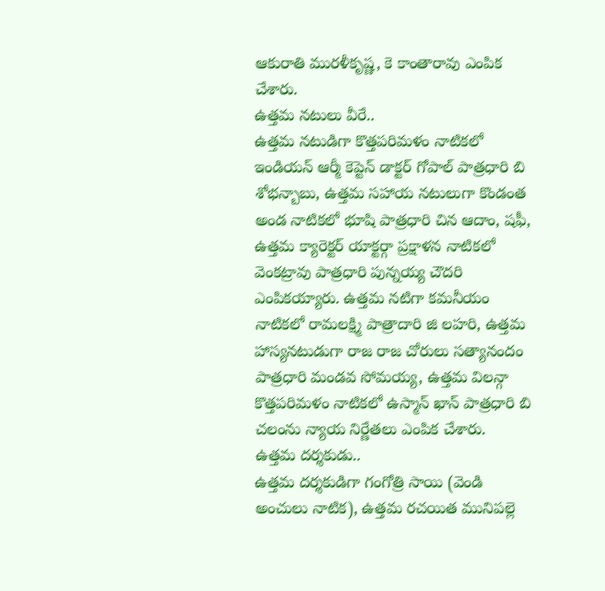ఆకురాతి మురళీకృష్ణ, కె కాంతారావు ఎంపిక చేశారు.
ఉత్తమ నటులు వీరే..
ఉత్తమ నటుడిగా కొత్తపరిమళం నాటికలో ఇండియన్ ఆర్మీ కెప్టెన్ డాక్టర్ గోపాల్ పాత్రధారి బి శోభన్బాబు, ఉత్తమ సహాయ నటులుగా కొండంత అండ నాటికలో భూషి పాత్రధారి చిన ఆదాం, షఫీ, ఉత్తమ క్యారెక్టర్ యాక్టర్గా ప్రక్షాళన నాటికలో వెంకట్రావు పాత్రధారి పున్నయ్య చౌదరి ఎంపికయ్యారు. ఉత్తమ నటిగా కమనీయం నాటికలో రామలక్ష్మి పాత్రాదారి జి లహరి, ఉత్తమ హాస్యనటుడుగా రాజ రాజ చోరులు సత్యానందం పాత్రధారి మండవ సోమయ్య, ఉత్తమ విలన్గా కొత్తపరిమళం నాటికలో ఉస్మాన్ ఖాన్ పాత్రధారి బి చలంను న్యాయ నిర్ణేతలు ఎంపిక చేశారు.
ఉత్తమ దర్శకుడు..
ఉత్తమ దర్శకుడిగా గంగోత్రి సాయి (వెండి అంచులు నాటిక), ఉత్తమ రచయిత మునిపల్లె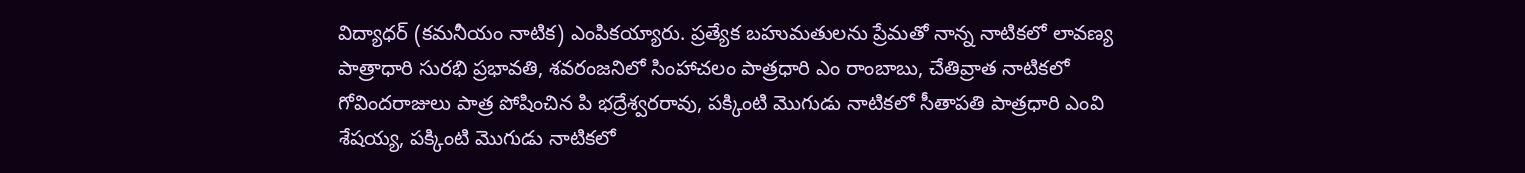విద్యాధర్ (కమనీయం నాటిక) ఎంపికయ్యారు. ప్రత్యేక బహుమతులను ప్రేమతో నాన్న నాటికలో లావణ్య పాత్రాధారి సురభి ప్రభావతి, శవరంజనిలో సింహాచలం పాత్రధారి ఎం రాంబాబు, చేతివ్రాత నాటికలో గోవిందరాజులు పాత్ర పోషించిన పి భద్రేశ్వరరావు, పక్కింటి మొగుడు నాటికలో సీతాపతి పాత్రధారి ఎంవి శేషయ్య, పక్కింటి మొగుడు నాటికలో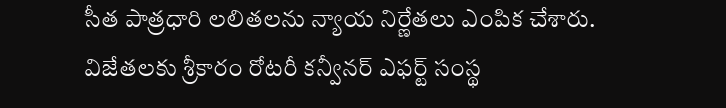సీత పాత్రధారి లలితలను న్యాయ నిర్ణేతలు ఎంపిక చేశారు. విజేతలకు శ్రీకారం రోటరీ కన్వీనర్ ఎఫర్ట్ సంస్థ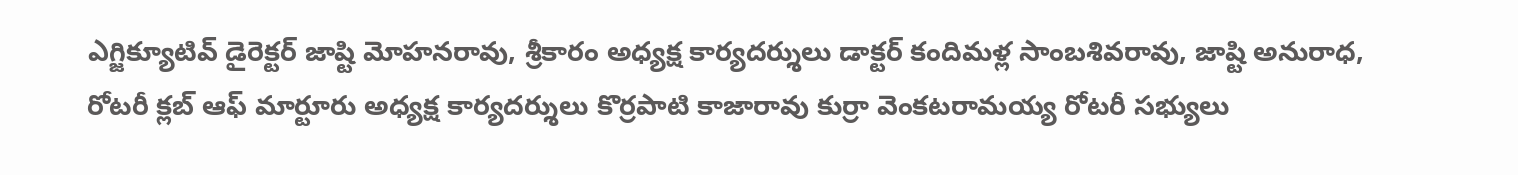ఎగ్జిక్యూటివ్ డైరెక్టర్ జాష్టి మోహనరావు, శ్రీకారం అధ్యక్ష కార్యదర్శులు డాక్టర్ కందిమళ్ల సాంబశివరావు, జాష్టి అనురాధ, రోటరీ క్లబ్ ఆఫ్ మార్టూరు అధ్యక్ష కార్యదర్శులు కొర్రపాటి కాజారావు కుర్రా వెంకటరామయ్య రోటరీ సభ్యులు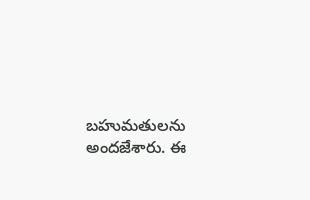బహుమతులను అందజేశారు. ఈ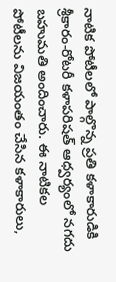నాటిక పోటీలలో పాల్గొన్న ప్రతి కళాకారుడికి శ్రీకారం-రోటరీ కళాపరిషత్ ఆధ్వర్యంలో నగదు బహుమతి అందించారు. ఈ నాటికల పోటీలను విజయంతం చేసిన కళాకారులు,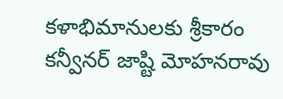కళాభిమానులకు శ్రీకారం కన్వీనర్ జాష్టి మోహనరావు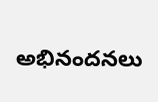అభినందనలు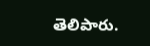తెలిపారు.